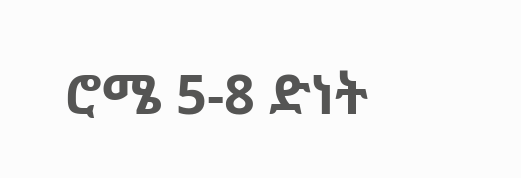ሮሜ 5-8 ድነት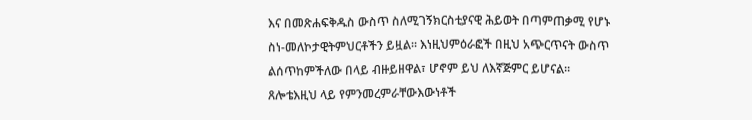እና በመጽሐፍቅዱስ ውስጥ ስለሚገኝክርስቲያናዊ ሕይወት በጣምጠቃሚ የሆኑ ስነ-መለኮታዊትምህርቶችን ይዟል። እነዚህምዕራፎች በዚህ አጭርጥናት ውስጥ ልሰጥከምችለው በላይ ብዙይዘዋል፣ ሆኖም ይህ ለእኛጅምር ይሆናል። ጸሎቴእዚህ ላይ የምንመረምራቸውእውነቶች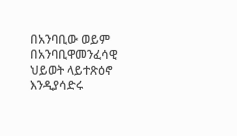በአንባቢው ወይም በአንባቢዋመንፈሳዊ ህይወት ላይተጽዕኖ እንዲያሳድሩ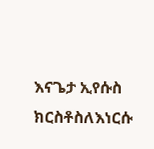እናጌታ ኢየሱስ ክርስቶስለእነርሱ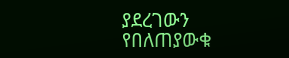ያደረገውን የበለጠያውቁ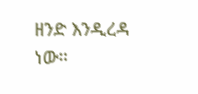ዘንድ እንዲረዳ ነው።